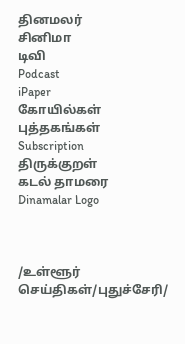தினமலர்
சினிமா
டிவி
Podcast
iPaper
கோயில்கள்
புத்தகங்கள்
Subscription
திருக்குறள்
கடல் தாமரை
Dinamalar Logo



/உள்ளூர் செய்திகள்/புதுச்சேரி/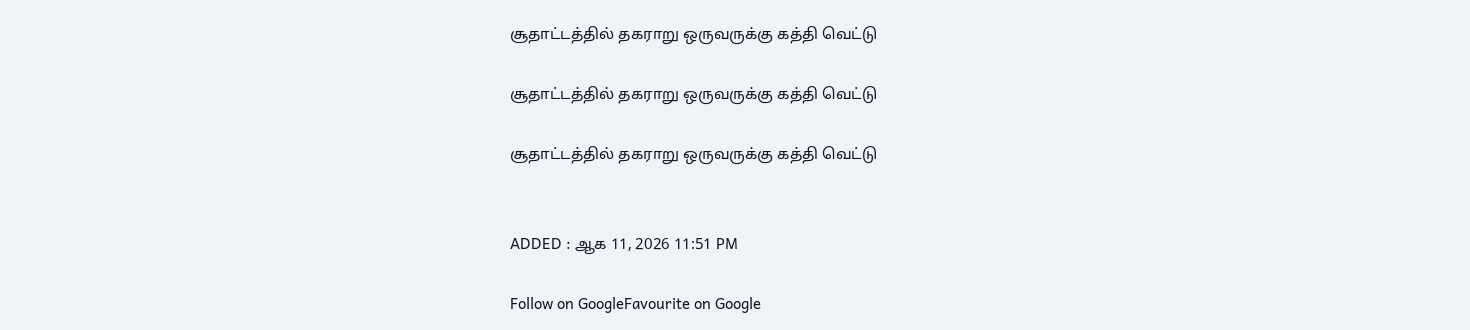சூதாட்டத்தில் தகராறு ஒருவருக்கு கத்தி வெட்டு

சூதாட்டத்தில் தகராறு ஒருவருக்கு கத்தி வெட்டு

சூதாட்டத்தில் தகராறு ஒருவருக்கு கத்தி வெட்டு


ADDED : ஆக 11, 2026 11:51 PM

Follow on GoogleFavourite on Google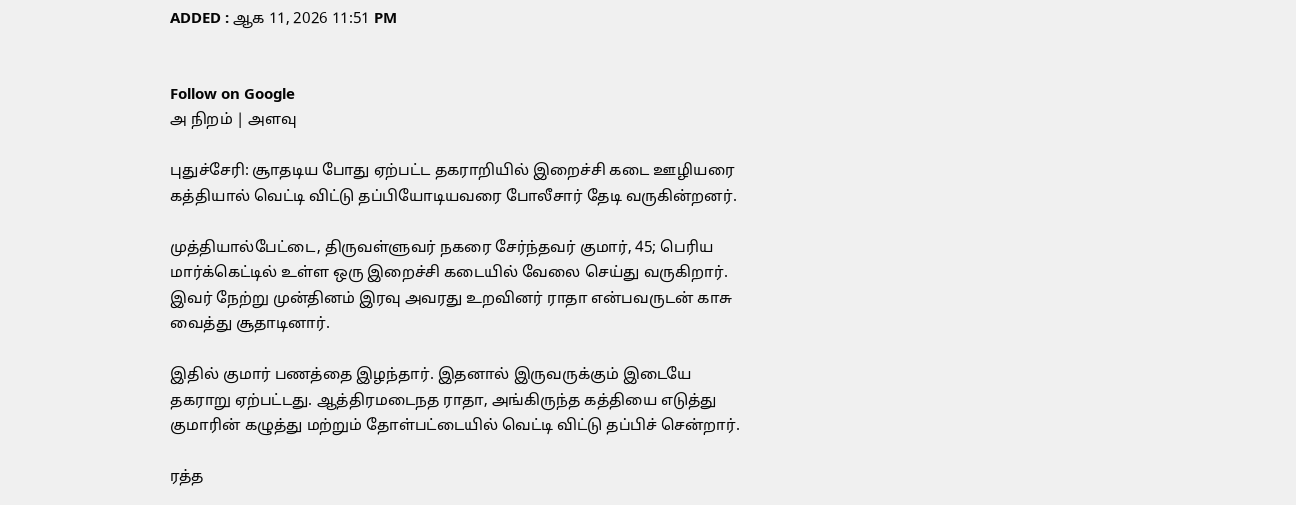ADDED : ஆக 11, 2026 11:51 PM


Follow on Google
அ நிறம் | அளவு

புதுச்சேரி: சூாதடிய போது ஏற்பட்ட தகராறியில் இறைச்சி கடை ஊழியரை கத்தியால் வெட்டி விட்டு தப்பியோடியவரை போலீசார் தேடி வருகின்றனர்.

முத்தியால்பேட்டை, திருவள்ளுவர் நகரை சேர்ந்தவர் குமார், 45; பெரிய மார்க்கெட்டில் உள்ள ஒரு இறைச்சி கடையில் வேலை செய்து வருகிறார். இவர் நேற்று முன்தினம் இரவு அவரது உறவினர் ராதா என்பவருடன் காசு வைத்து சூதாடினார்.

இதில் குமார் பணத்தை இழந்தார். இதனால் இருவருக்கும் இடையே தகராறு ஏற்பட்டது. ஆத்திரமடைநத ராதா, அங்கிருந்த கத்தியை எடுத்து குமாரின் கழுத்து மற்றும் தோள்பட்டையில் வெட்டி விட்டு தப்பிச் சென்றார்.

ரத்த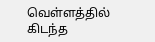வெள்ளத்தில் கிடந்த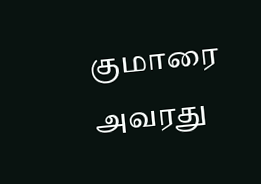குமாரை அவரது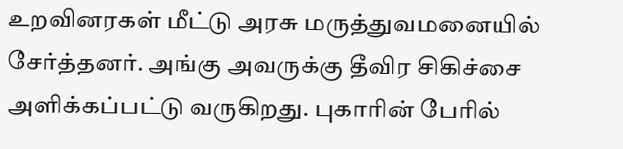உறவினரகள் மீட்டு அரசு மருத்துவமனையில் சேர்த்தனர். அங்கு அவருக்கு தீவிர சிகிச்சை அளிக்கப்பட்டு வருகிறது. புகாரின் பேரில்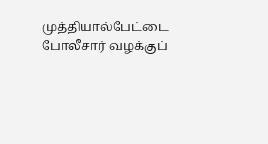முத்தியால்பேட்டை போலீசார் வழக்குப்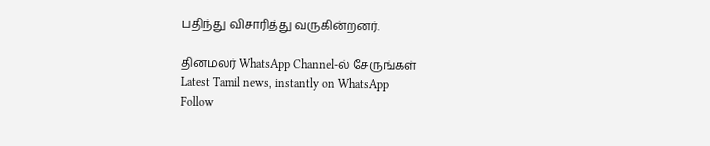பதிந்து விசாரித்து வருகின்றனர்.

தினமலர் WhatsApp Channel-ல் சேருங்கள்
Latest Tamil news, instantly on WhatsApp
Follow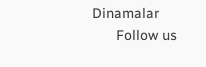Dinamalar
      Follow us